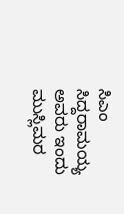ಸಿಎಂ ಸಿದ್ದರಾಮಯ್ಯ ಅವರು ಇಂದು ಮುಸ್ಲಿಮರ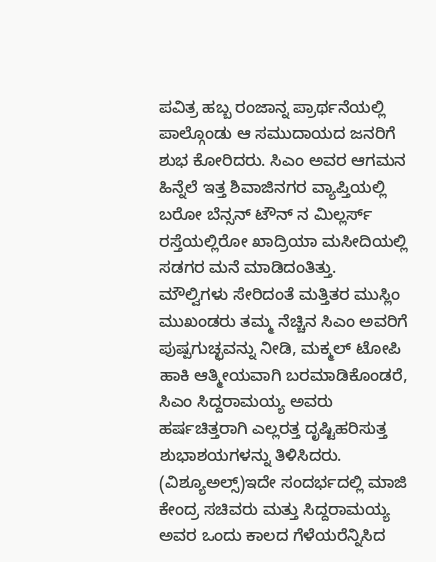ಪವಿತ್ರ ಹಬ್ಬ ರಂಜಾನ್ನ ಪ್ರಾರ್ಥನೆಯಲ್ಲಿ ಪಾಲ್ಗೊಂಡು ಆ ಸಮುದಾಯದ ಜನರಿಗೆ ಶುಭ ಕೋರಿದರು. ಸಿಎಂ ಅವರ ಆಗಮನ ಹಿನ್ನೆಲೆ ಇತ್ತ ಶಿವಾಜಿನಗರ ವ್ಯಾಪ್ತಿಯಲ್ಲಿ ಬರೋ ಬೆನ್ಸನ್ ಟೌನ್ ನ ಮಿಲ್ಲರ್ಸ್ ರಸ್ತೆಯಲ್ಲಿರೋ ಖಾದ್ರಿಯಾ ಮಸೀದಿಯಲ್ಲಿ ಸಡಗರ ಮನೆ ಮಾಡಿದಂತಿತ್ತು.
ಮೌಲ್ವಿಗಳು ಸೇರಿದಂತೆ ಮತ್ತಿತರ ಮುಸ್ಲಿಂ ಮುಖಂಡರು ತಮ್ಮ ನೆಚ್ಚಿನ ಸಿಎಂ ಅವರಿಗೆ ಪುಷ್ಪಗುಚ್ಛವನ್ನು ನೀಡಿ, ಮಕ್ಮಲ್ ಟೋಪಿ ಹಾಕಿ ಆತ್ಮೀಯವಾಗಿ ಬರಮಾಡಿಕೊಂಡರೆ, ಸಿಎಂ ಸಿದ್ದರಾಮಯ್ಯ ಅವರು ಹರ್ಷಚಿತ್ತರಾಗಿ ಎಲ್ಲರತ್ತ ದೃಷ್ಟಿಹರಿಸುತ್ತ ಶುಭಾಶಯಗಳನ್ನು ತಿಳಿಸಿದರು. (ವಿಶ್ಯೂಅಲ್ಸ್)ಇದೇ ಸಂದರ್ಭದಲ್ಲಿ ಮಾಜಿ ಕೇಂದ್ರ ಸಚಿವರು ಮತ್ತು ಸಿದ್ದರಾಮಯ್ಯ ಅವರ ಒಂದು ಕಾಲದ ಗೆಳೆಯರೆನ್ನಿಸಿದ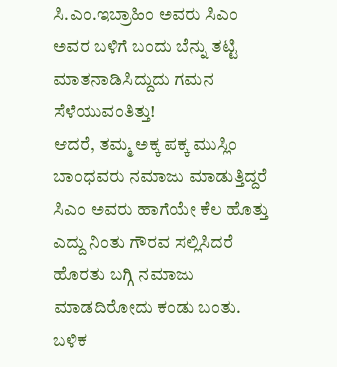ಸಿ.ಎಂ.ಇಬ್ರಾಹಿಂ ಅವರು ಸಿಎಂ ಅವರ ಬಳಿಗೆ ಬಂದು ಬೆನ್ನು ತಟ್ಟಿ ಮಾತನಾಡಿಸಿದ್ದುದು ಗಮನ ಸೆಳೆಯುವಂತಿತ್ತು!
ಆದರೆ, ತಮ್ಮ ಅಕ್ಕ ಪಕ್ಕ ಮುಸ್ಲಿಂ ಬಾಂಧವರು ನಮಾಜು ಮಾಡುತ್ತಿದ್ದರೆ ಸಿಎಂ ಅವರು ಹಾಗೆಯೇ ಕೆಲ ಹೊತ್ತು ಎದ್ದು ನಿಂತು ಗೌರವ ಸಲ್ಲಿಸಿದರೆ ಹೊರತು ಬಗ್ಗಿ ನಮಾಜು ಮಾಡದಿರೋದು ಕಂಡು ಬಂತು. ಬಳಿಕ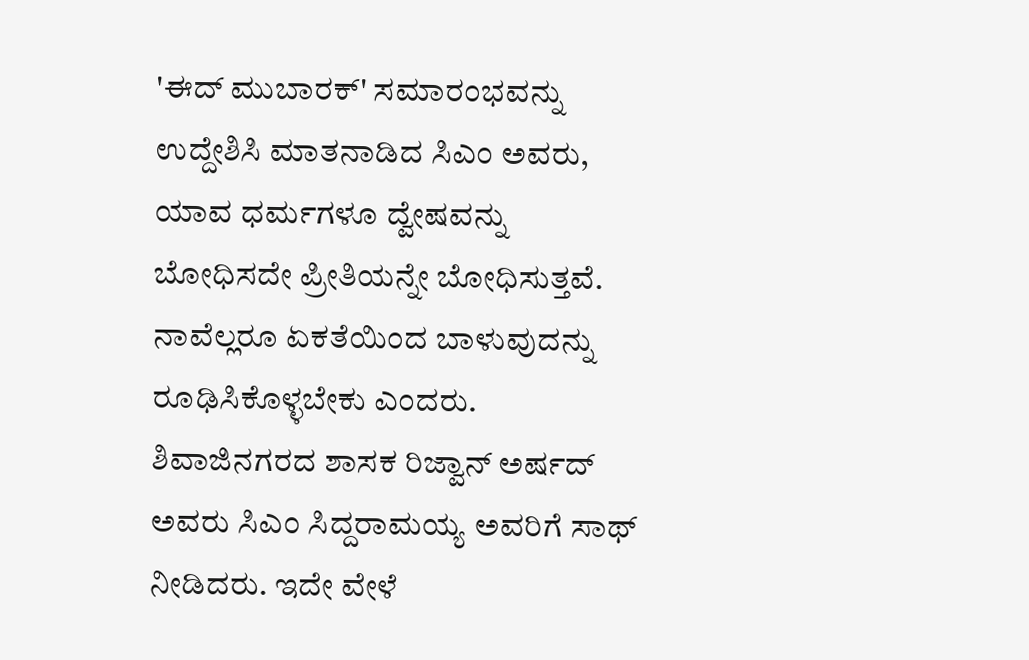'ಈದ್ ಮುಬಾರಕ್' ಸಮಾರಂಭವನ್ನು ಉದ್ದೇಶಿಸಿ ಮಾತನಾಡಿದ ಸಿಎಂ ಅವರು, ಯಾವ ಧರ್ಮಗಳೂ ದ್ವೇಷವನ್ನು ಬೋಧಿಸದೇ ಪ್ರೀತಿಯನ್ನೇ ಬೋಧಿಸುತ್ತವೆ. ನಾವೆಲ್ಲರೂ ಏಕತೆಯಿಂದ ಬಾಳುವುದನ್ನು ರೂಢಿಸಿಕೊಳ್ಳಬೇಕು ಎಂದರು.
ಶಿವಾಜಿನಗರದ ಶಾಸಕ ರಿಜ್ವಾನ್ ಅರ್ಷದ್ ಅವರು ಸಿಎಂ ಸಿದ್ದರಾಮಯ್ಯ ಅವರಿಗೆ ಸಾಥ್ ನೀಡಿದರು. ಇದೇ ವೇಳೆ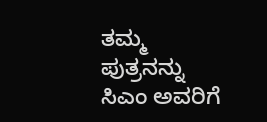ತಮ್ಮ ಪುತ್ರನನ್ನು ಸಿಎಂ ಅವರಿಗೆ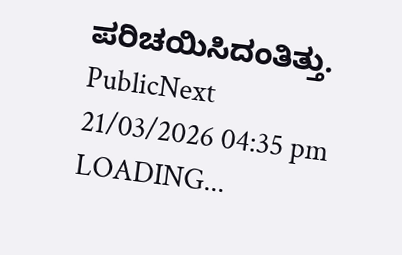ಪರಿಚಯಿಸಿದಂತಿತ್ತು.
PublicNext
21/03/2026 04:35 pm
LOADING...